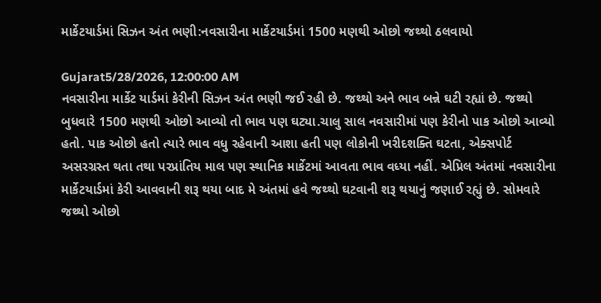માર્કેટયાર્ડમાં સિઝન અંત ભણી:નવસારીના માર્કેટયાર્ડમાં 1500 મણથી ઓછો જથ્થો ઠલવાયો

Gujarat5/28/2026, 12:00:00 AM
નવસારીના માર્કેટ યાર્ડમાં કેરીની સિઝન અંત ભણી જઈ રહી છે. જથ્થો અને ભાવ બન્ને ઘટી રહ્યાં છે. જથ્થો બુધવારે 1500 મણથી ઓછો આવ્યો તો ભાવ પણ ઘટ્યા.ચાલુ સાલ નવસારીમાં પણ કેરીનો પાક ઓછો આવ્યો હતો. પાક ઓછો હતો ત્યારે ભાવ વધુ રહેવાની આશા હતી પણ લોકોની ખરીદશક્તિ ઘટતા, એક્સપોર્ટ અસરગ્રસ્ત થતા તથા પરપ્રાંતિય માલ પણ સ્થાનિક માર્કેટમાં આવતા ભાવ વધ્યા નહીં. એપ્રિલ અંતમાં નવસારીના માર્કેટયાર્ડમાં કેરી આવવાની શરૂ થયા બાદ મે અંતમાં હવે જથ્થો ઘટવાની શરૂ થયાનું જણાઈ રહ્યું છે. સોમવારે જથ્થો ઓછો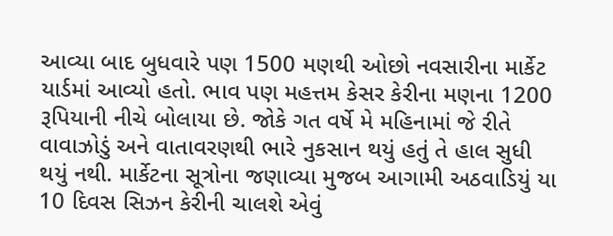આવ્યા બાદ બુધવારે પણ 1500 મણથી ઓછો નવસારીના માર્કેટ યાર્ડમાં આવ્યો હતો. ભાવ પણ મહત્તમ કેસર કેરીના મણના 1200 રૂપિયાની નીચે બોલાયા છે. જોકે ગત વર્ષે મે મહિનામાં જે રીતે વાવાઝોડું અને વાતાવરણથી ભારે નુકસાન થયું હતું તે હાલ સુધી થયું નથી. માર્કેટના સૂત્રોના જણાવ્યા મુજબ આગામી અઠવાડિયું યા 10 દિવસ સિઝન કેરીની ચાલશે એવું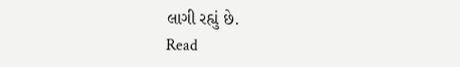લાગી રહ્યું છે.
Read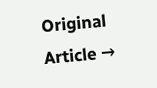Original Article →